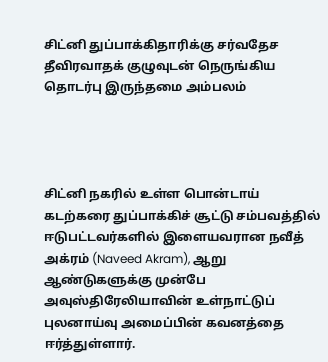சிட்னி துப்பாக்கிதாரிக்கு சர்வதேச தீவிரவாதக் குழுவுடன் நெருங்கிய தொடர்பு இருந்தமை அம்பலம்




சிட்னி நகரில் உள்ள பொன்டாய் கடற்கரை துப்பாக்கிச் சூட்டு சம்பவத்தில் ஈடுபட்டவர்களில் இளையவரான நவீத் அக்ரம் (Naveed Akram), ஆறு ஆண்டுகளுக்கு முன்பே அவுஸ்திரேலியாவின் உள்நாட்டுப் புலனாய்வு அமைப்பின் கவனத்தை ஈர்த்துள்ளார்.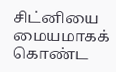சிட்னியை மையமாகக் கொண்ட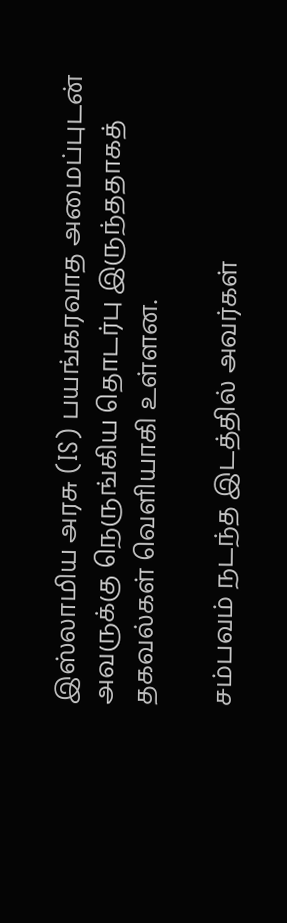இஸ்லாமிய அரசு (IS) பயங்கரவாத அமைப்புடன் அவருக்கு நெருங்கிய தொடர்பு இருந்ததாகத் தகவல்கள் வெளியாகி உள்ளன.

சம்பவம் நடந்த இடத்தில் அவர்கள்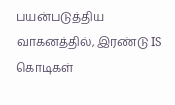பயன்படுத்திய வாகனத்தில், இரண்டு IS கொடிகள்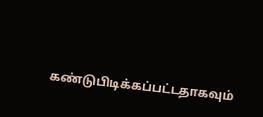கண்டுபிடிக்கப்பட்டதாகவும்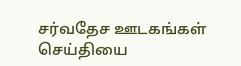சர்வதேச ஊடகங்கள் செய்தியை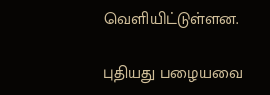வெளியிட்டுள்ளன.

புதியது பழையவை